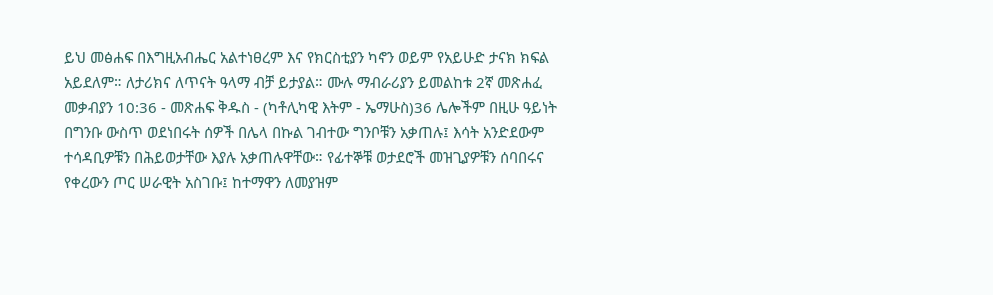ይህ መፅሐፍ በእግዚአብሔር አልተነፀረም እና የክርስቲያን ካኖን ወይም የአይሁድ ታናክ ክፍል አይደለም። ለታሪክና ለጥናት ዓላማ ብቻ ይታያል። ሙሉ ማብራሪያን ይመልከቱ 2ኛ መጽሐፈ መቃብያን 10:36 - መጽሐፍ ቅዱስ - (ካቶሊካዊ እትም - ኤማሁስ)36 ሌሎችም በዚሁ ዓይነት በግንቡ ውስጥ ወደነበሩት ሰዎች በሌላ በኩል ገብተው ግንቦቹን አቃጠሉ፤ እሳት አንድደውም ተሳዳቢዎቹን በሕይወታቸው እያሉ አቃጠሉዋቸው። የፊተኞቹ ወታደሮች መዝጊያዎቹን ሰባበሩና የቀረውን ጦር ሠራዊት አስገቡ፤ ከተማዋን ለመያዝም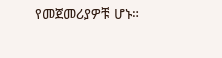የመጀመሪያዎቹ ሆኑ።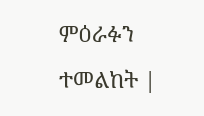ምዕራፉን ተመልከት |